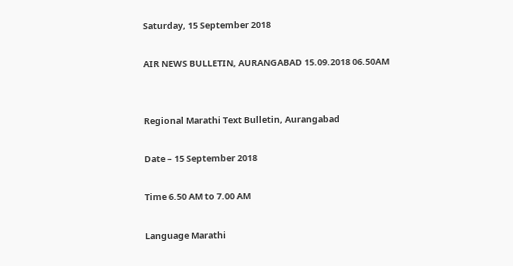Saturday, 15 September 2018

AIR NEWS BULLETIN, AURANGABAD 15.09.2018 06.50AM


Regional Marathi Text Bulletin, Aurangabad

Date – 15 September 2018

Time 6.50 AM to 7.00 AM

Language Marathi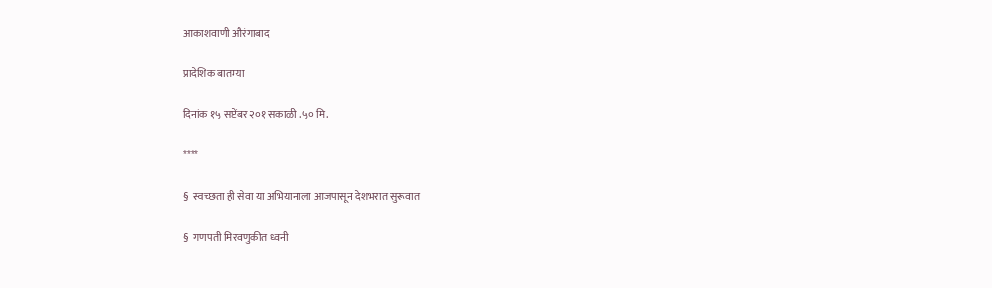आकाशवाणी औरंगाबाद

प्रादेशिक बातम्या

दिनांक १५ सप्टेंबर २०१ सकाळी .५० मि.

****

§  स्वच्छता ही सेवा या अभियानाला आजपासून देशभरात सुरूवात

§  गणपती मिरवणुकीत ध्वनी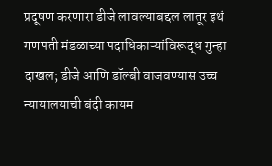प्रदूषण करणारा डीजे लावल्याबद्दल लातूर इथं गणपती मंडळाच्या पदाधिकाऱ्यांविरूद्ध गुन्हा दाखल; डीजे आणि डॉल्बी वाजवण्यास उच्च न्यायालयाची बंदी कायम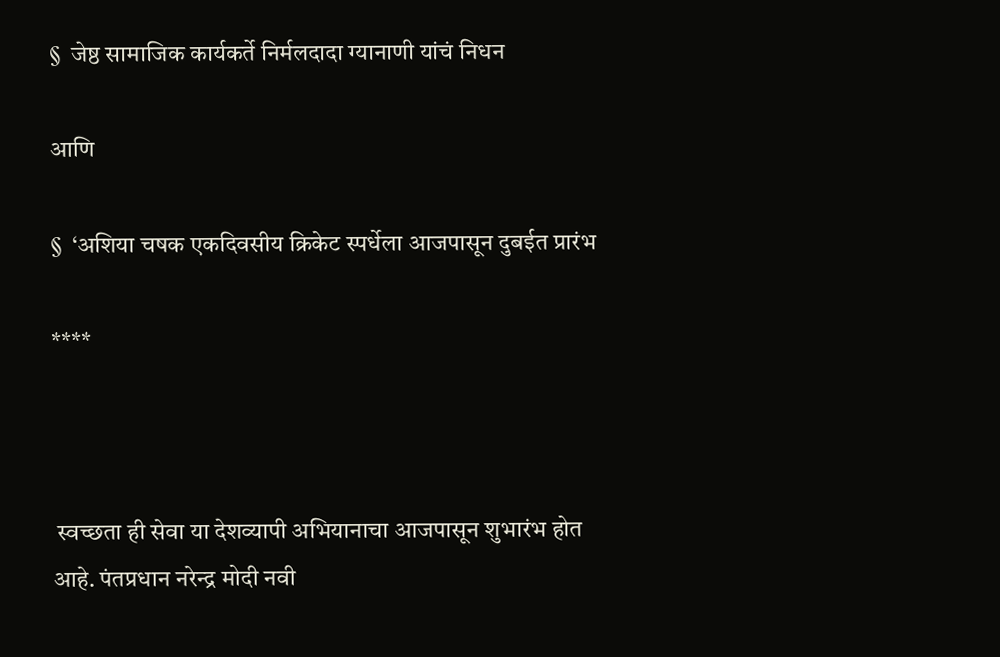§  जेष्ठ सामाजिक कार्यकर्ते निर्मलदादा ग्यानाणी यांचं निधन

आणि

§  ‘अशिया चषक एकदिवसीय क्रिकेट स्पर्धेला आजपासून दुबईत प्रारंभ

****



 स्वच्छता ही सेवा या देशव्‍यापी अभियानाचा आजपासून शुभारंभ होत आहे. पंतप्रधान नरेन्‍द्र मोदी नवी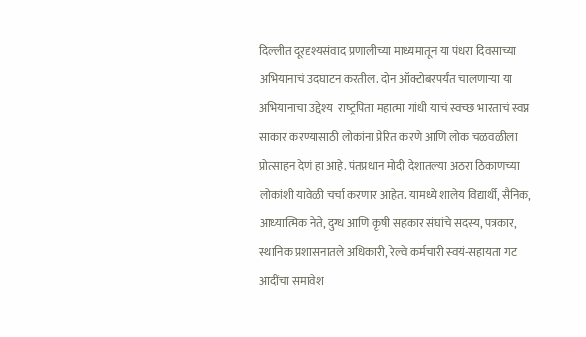दिल्‍लीत दूरदृश्यसंवाद प्रणालीच्या माध्यमातून या पंधरा दिवसाच्या अभियानाचं उदघाटन करतील. दोन ऑक्टोबरपर्यंत चालणाऱ्या या अभियानाचा उद्देश्‍य  राष्‍ट्रपिता महात्मा गांधी याचं स्‍वच्‍छ भारताचं स्वप्न साकार करण्यासाठी लोकांना प्रेरित करणे आणि लोक चळवळीला प्रोत्साहन देणं हा आहे. पंतप्रधान मोदी देशातल्या अठरा ठिकाणच्या लोकांशी यावेळी चर्चा करणार आहेत. यामध्ये शालेय विद्यार्थी, सैनिक, आध्‍यात्मिक नेते, दुग्‍ध आणि कृषी सहकार संघांचे सदस्य, पत्रकार, स्थानिक प्रशासनातले अधिकारी, रेल्वे कर्मचारी स्‍वयं-सहायता गट  आदींचा समावेश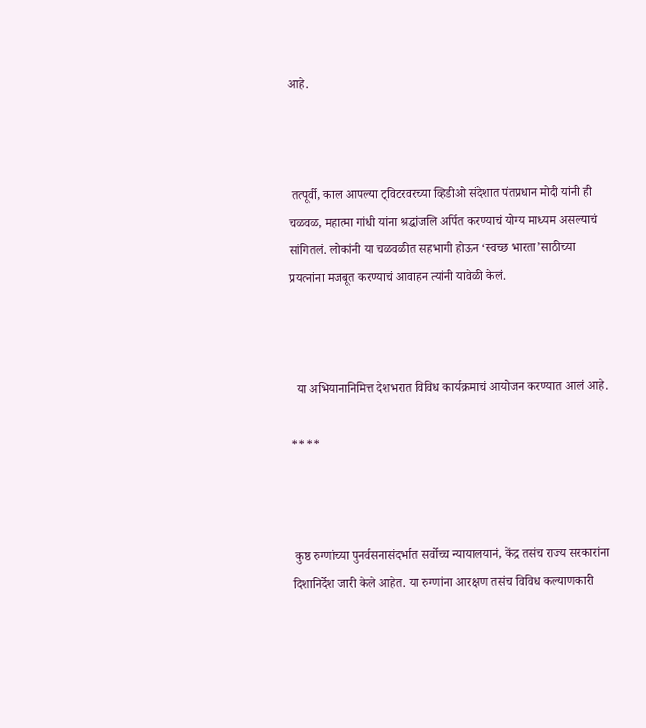आहे.



 तत्पूर्वी, काल आपल्या ट्विटरवरच्या व्हिडीओ संदेशात पंतप्रधान मोदी यांनी ही चळवळ, महात्‍मा गांधी यांना श्रद्धांजलि अर्पित करण्याचं योग्य माध्यम असल्याचं सांगितलं. लोकांनी या चळवळीत सहभागी होऊन ‘स्‍वच्‍छ भारता’साठीच्या प्रयत्नांना मजबूत करण्याचं आवाहन त्यांनी यावेळी केलं.



  या अभियानानिमित्त देशभरात विविध कार्यक्रमाचं आयोजन करण्यात आलं आहे.

****



 कुष्ठ रुग्णांच्या पुनर्वसनासंदर्भात सर्वोच्च न्यायालयानं, केंद्र तसंच राज्य सरकारांना दिशानिर्देश जारी केले आहेत. या रुग्णांना आरक्षण तसंच विविध कल्याणकारी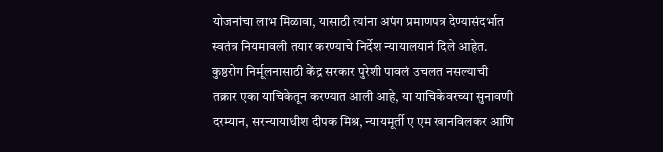योजनांचा लाभ मिळावा, यासाठी त्यांना अपंग प्रमाणपत्र देण्यासंदर्भात स्वतंत्र नियमावली तयार करण्याचे निर्देश न्यायालयानं दिले आहेत. कुष्ठरोग निर्मूलनासाठी केंद्र सरकार पुरेशी पावलं उचलत नसल्याची तक्रार एका याचिकेतून करण्यात आली आहे, या याचिकेवरच्या सुनावणी दरम्यान, सरन्यायाधीश दीपक मिश्र, न्यायमूर्ती ए एम खानविलकर आणि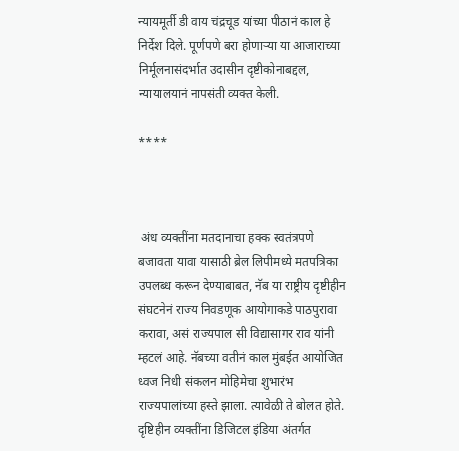न्यायमूर्ती डी वाय चंद्रचूड यांच्या पीठानं काल हे निर्देश दिले. पूर्णपणे बरा होणाऱ्या या आजाराच्या निर्मूलनासंदर्भात उदासीन दृष्टीकोनाबद्दल, न्यायालयानं नापसंती व्यक्त केली.

****



 अंध व्यक्तींना मतदानाचा हक्क स्वतंत्रपणे बजावता यावा यासाठी ब्रेल लिपीमध्ये मतपत्रिका उपलब्ध करून देण्याबाबत, नॅब या राष्ट्रीय दृष्टीहीन संघटनेनं राज्य निवडणूक आयोगाकडे पाठपुरावा करावा, असं राज्यपाल सी विद्यासागर राव यांनी म्हटलं आहे. नॅबच्या वतीनं काल मुंबईत आयोजित ध्वज निधी संकलन मोहिमेचा शुभारंभ राज्यपालांच्या हस्ते झाला. त्यावेळी ते बोलत होते. दृष्टिहीन व्यक्तींना डिजिटल इंडिया अंतर्गत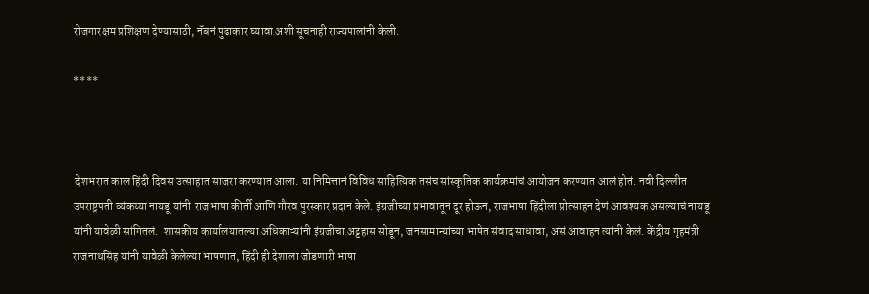रोजगारक्षम प्रशिक्षण देण्यासाठी, नॅबनं पुढाकार घ्यावा अशी सूचनाही राज्यपालांनी केली.

****



 देशभरात काल हिंदी दिवस उत्साहात साजरा करण्यात आला. या निमित्तानं विविध साहित्यिक तसंच सांस्कृतिक कार्यक्रमांचं आयोजन करण्यात आलं होतं. नवी दिल्लीत उपराष्ट्रपती व्यंकय्या नायडू यांनी  राजभाषा कीर्ती आणि गौरव पुरस्कार प्रदान केले. इंग्रजीच्या प्रभावातून दूर होऊन, राजभाषा हिंदीला प्रोत्साहन देणं आवश्यक असल्याचं नायडू यांनी यावेळी सांगितलं.  शासकीय कार्यालयातल्या अधिकाऱ्यांनी इंग्रजीचा अट्टहास सोडून, जनसामान्यांच्या भाषेत संवाद साधावा, असं आवाहन त्यांनी केलं. केंद्रीय गृहमंत्री राजनाथसिंह यांनी यावेळी केलेल्या भाषणात, हिंदी ही देशाला जोडणारी भाषा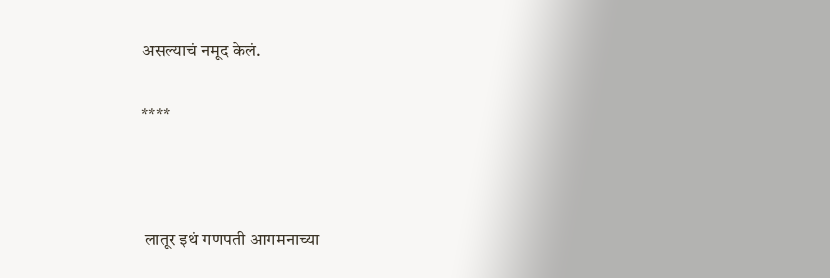असल्याचं नमूद केलं.

****



 लातूर इथं गणपती आगमनाच्या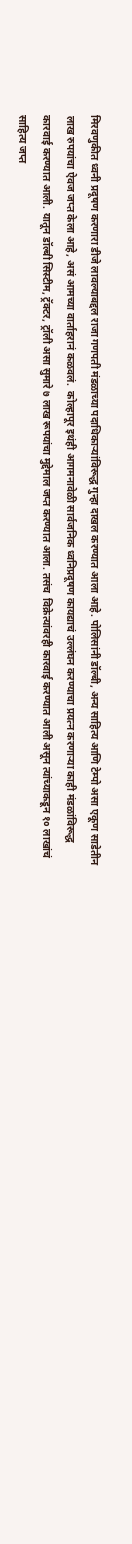मिरवणुकीत ध्वनी प्रदूषण करणारा डीजे लावल्याबद्दल राजा गणपती मंडळाच्या पदाधिकाऱ्यांविरूद्ध गुन्हा दाखल करण्यात आला आहे. पोलिसांनी डॉल्बी, अन्य साहित्य आणि टेम्पो असा एकूण साडेतीन लाख रुपयांचा ऐवज जप्त केला आहे, असं आमच्या वार्ताहरानं कळवलं.  कोल्हापूर इथंही आगमनावेळी सार्वजनिक ध्वनिप्रदूषण कायद्याचं उल्लंघन करण्याचा प्रयत्न करणाऱ्या काही मंडळांविरूद्ध कारवाई करण्यात आली. यातून डॉल्बी सिस्टीम, ट्रॅक्टर, ट्रॉली असा सुमारे ७ लाख रूपयांचा मुद्देमाल जप्त करण्यात आला. तसंच  विक्रेत्यांवरही कारवाई करण्यात आली असून त्यांच्याकडून १० लाखांचं साहित्य जप्त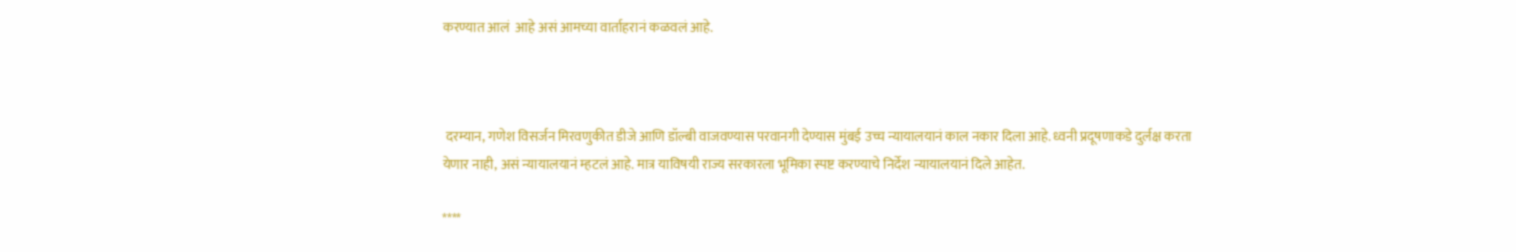करण्यात आलं  आहे असं आमच्या वार्ताहरानं कळवलं आहे.



 दरम्यान, गणेश विसर्जन मिरवणुकीत डीजे आणि डॉल्बी वाजवण्यास परवानगी देण्यास मुंबई उच्च न्यायालयानं काल नकार दिला आहे. ध्वनी प्रदूषणाकडे दुर्लक्ष करता येणार नाही, असं न्यायालयानं म्हटलं आहे. मात्र याविषयी राज्य सरकारला भूमिका स्पष्ट करण्याचे निर्देश न्यायालयानं दिले आहेत.

****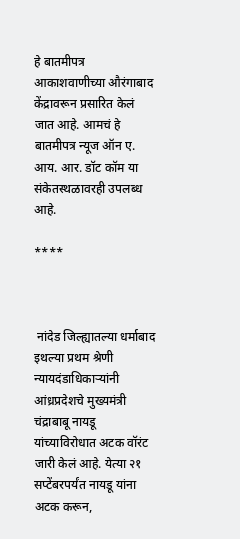हे बातमीपत्र आकाशवाणीच्या औरंगाबाद केंद्रावरून प्रसारित केलं जात आहे. आमचं हे बातमीपत्र न्यूज ऑन ए. आय. आर. डॉट कॉम या संकेतस्थळावरही उपलब्ध आहे.

****



 नांदेड जिल्ह्यातल्या धर्माबाद इथल्या प्रथम श्रेणी न्यायदंडाधिकाऱ्यांनी आंध्रप्रदेशचे मुख्यमंत्री चंद्राबाबू नायडू यांच्याविरोधात अटक वॉरंट जारी केलं आहे. येत्या २१ सप्टेंबरपर्यंत नायडू यांना अटक करून,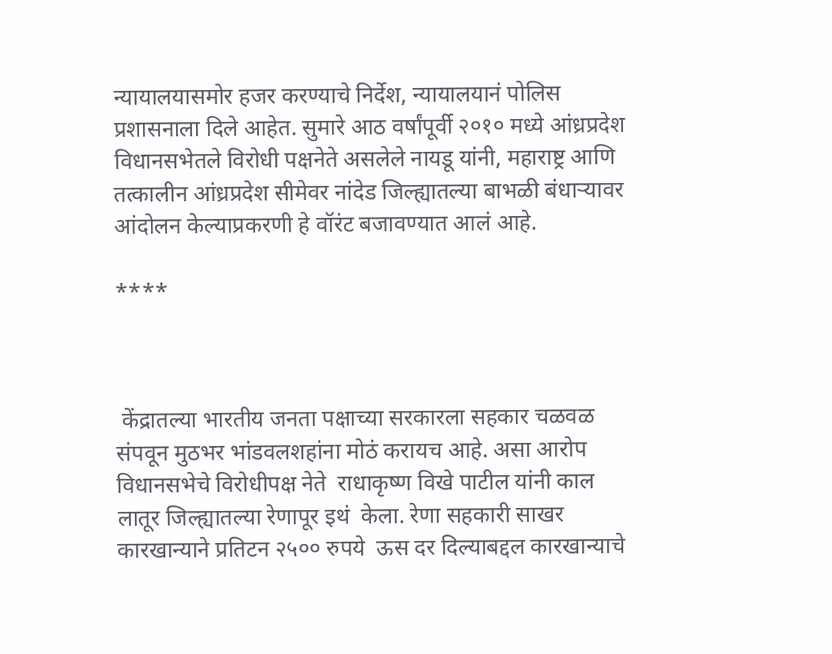न्यायालयासमोर हजर करण्याचे निर्देश, न्यायालयानं पोलिस प्रशासनाला दिले आहेत. सुमारे आठ वर्षांपूर्वी २०१० मध्ये आंध्रप्रदेश विधानसभेतले विरोधी पक्षनेते असलेले नायडू यांनी, महाराष्ट्र आणि तत्कालीन आंध्रप्रदेश सीमेवर नांदेड जिल्ह्यातल्या बाभळी बंधाऱ्यावर आंदोलन केल्याप्रकरणी हे वॉरंट बजावण्यात आलं आहे.

****



 केंद्रातल्या भारतीय जनता पक्षाच्या सरकारला सहकार चळवळ संपवून मुठभर भांडवलशहांना मोठं करायच आहे. असा आरोप विधानसभेचे विरोधीपक्ष नेते  राधाकृष्ण विखे पाटील यांनी काल लातूर जिल्ह्यातल्या रेणापूर इथं  केला. रेणा सहकारी साखर कारखान्याने प्रतिटन २५०० रुपये  ऊस दर दिल्याबद्दल कारखान्याचे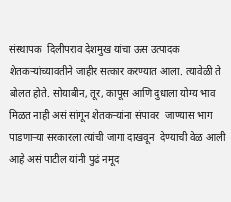संस्थापक  दिलीपराव देशमुख यांचा ऊस उत्पादक शेतकऱ्यांच्यावतीने जाहीर सत्कार करण्यात आला. त्यावेळी ते बोलत होते. सोयाबीन, तूर, कापूस आणि दुधाला योग्य भाव मिळत नाही असं सांगून शेतकऱ्यांना संपावर  जाण्यास भाग पाडणाऱ्या सरकारला त्यांची जागा दाखवून  देण्याची वेळ आली आहे असं पाटील यांनी पुढं नमूद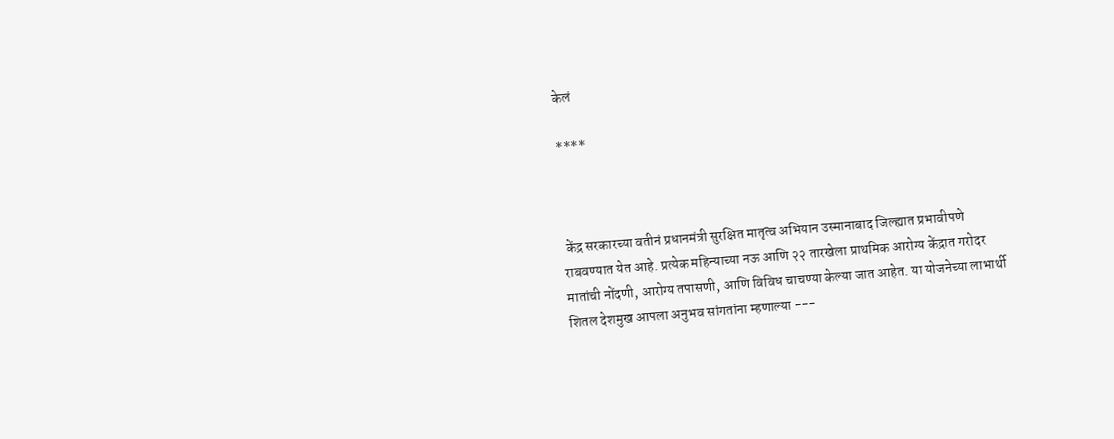केलं

****



 केंद्र सरकारच्या वतीनं प्रधानमंत्री सुरक्षित मातृत्व अभियान उस्मानाबाद जिल्ह्यात प्रभावीपणे राबवण्यात येत आहे. प्रत्येक महिन्याच्या नऊ आणि २२ तारखेला प्राथमिक आरोग्य केंद्रात गरोदर मातांची नोंदणी, आरोग्य तपासणी, आणि विविध चाचण्या केल्या जात आहेत. या योजनेच्या लाभार्थी शितल देशमुख आपला अनुभव सांगतांना म्हणाल्या ---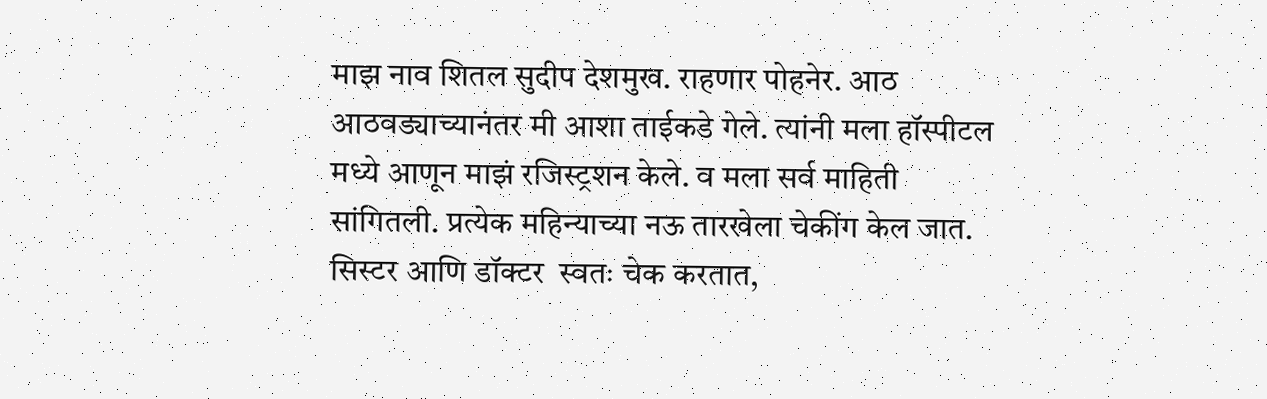माझ नाव शितल सुदीप देशमुख. राहणार पोहनेर. आठ आठवड्याच्यानंतर मी आशा ताईकडे गेले. त्यांनी मला हॉस्पीटल मध्ये आणून माझं रजिस्ट्रशन केले. व मला सर्व माहिती सांगितली. प्रत्येक महिन्याच्या नऊ तारखेला चेकींग केल जात. सिस्टर आणि डॉक्टर  स्वतः चेक करतात,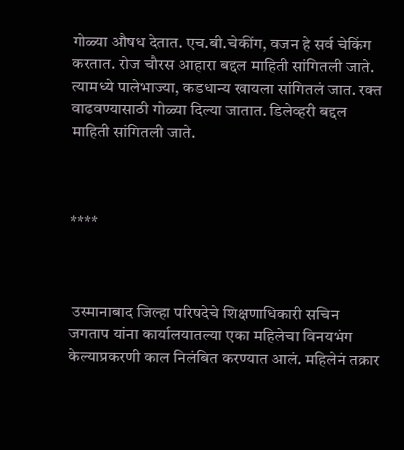गोळ्या औषध देतात. एच.बी.चेकींग, वजन हे सर्व चेकिंग करतात. रोज चौरस आहारा बद्दल माहिती सांगितली जाते. त्यामध्ये पालेभाज्या, कडधान्य खायला सांगितलं जात. रक्त वाढवण्यासाठी गोळ्या दिल्या जातात. डिलेव्हरी बद्दल माहिती सांगितली जाते.



****



 उस्मानाबाद जिल्हा परिषदेचे शिक्षणाधिकारी सचिन जगताप यांना कार्यालयातल्या एका महिलेचा विनयभंग केल्याप्रकरणी काल निलंबित करण्यात आलं. महिलेनं तक्रार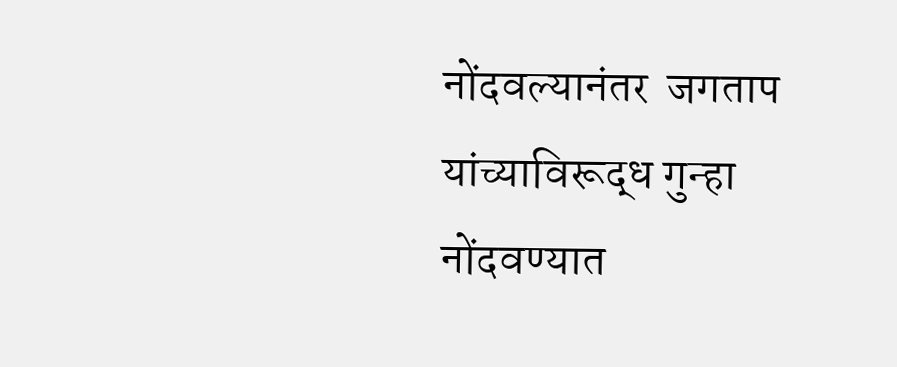नोंदवल्यानंतर  जगताप यांच्याविरूद्ध गुन्हा नोंदवण्यात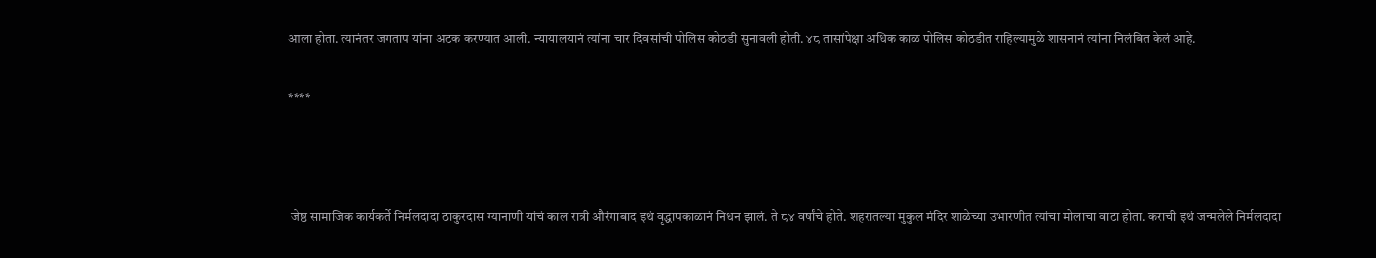आला होता. त्यानंतर जगताप यांना अटक करण्यात आली. न्यायालयानं त्यांना चार दिवसांची पोलिस कोठडी सुनावली होती. ४८ तासांपेक्षा अधिक काळ पोलिस कोठडीत राहिल्यामुळे शासनानं त्यांना निलंबित केलं आहे.

****



 जेष्ठ सामाजिक कार्यकर्ते निर्मलदादा ठाकुरदास ग्यानाणी यांचं काल रात्री औरंगाबाद इथं वृद्धापकाळानं निधन झालं. ते ८४ वर्षांचे होते. शहरातल्या मुकुल मंदिर शाळेच्या उभारणीत त्यांचा मोलाचा वाटा होता. कराची इथं जन्मलेले निर्मलदादा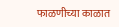फाळणीच्या काळात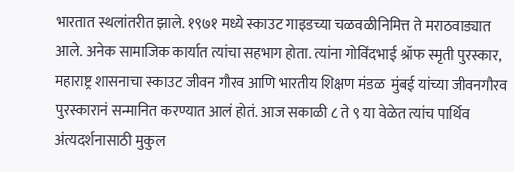भारतात स्थलांतरीत झाले. १९७१ मध्ये स्काउट गाइडच्या चळवळीनिमित्त ते मराठवाड्यात आले. अनेक सामाजिक कार्यात त्यांचा सहभाग होता. त्यांना गोविंदभाई श्रॉफ स्मृती पुरस्कार, महाराष्ट्र शासनाचा स्काउट जीवन गौरव आणि भारतीय शिक्षण मंडळ  मुंबई यांच्या जीवनगौरव पुरस्कारानं सन्मानित करण्यात आलं होतं. आज सकाळी ८ ते ९ या वेळेत त्यांच पार्थिव अंत्यदर्शनासाठी मुकुल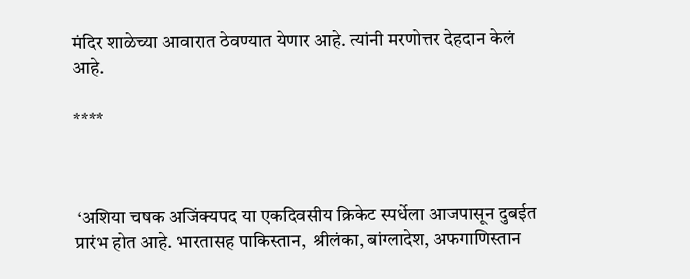मंदिर शाळेच्या आवारात ठेवण्यात येणार आहे. त्यांनी मरणोत्तर देहदान केलं आहे.

****



 ‘अशिया चषक अजिंक्यपद या एकदिवसीय क्रिकेट स्पर्धेला आजपासून दुबईत प्रारंभ होत आहे. भारतासह पाकिस्तान,  श्रीलंका, बांग्लादेश, अफगाणिस्तान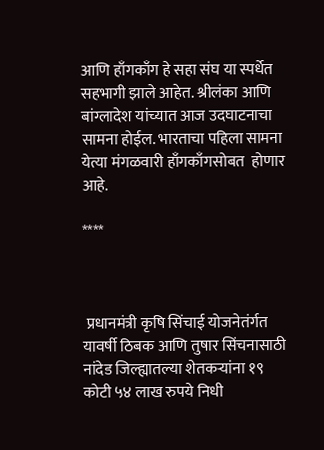आणि हाँगकाँग हे सहा संघ या स्पर्धेत सहभागी झाले आहेत. श्रीलंका आणि बांग्लादेश यांच्यात आज उदघाटनाचा सामना होईल. भारताचा पहिला सामना येत्या मंगळवारी हाँगकाँगसोबत  होणार आहे.

****



 प्रधानमंत्री कृषि सिंचाई योजनेतंर्गत यावर्षी ठिबक आणि तुषार सिंचनासाठी  नांदेड जिल्ह्यातल्या शेतकऱ्यांना १९ कोटी ५४ लाख रुपये निधी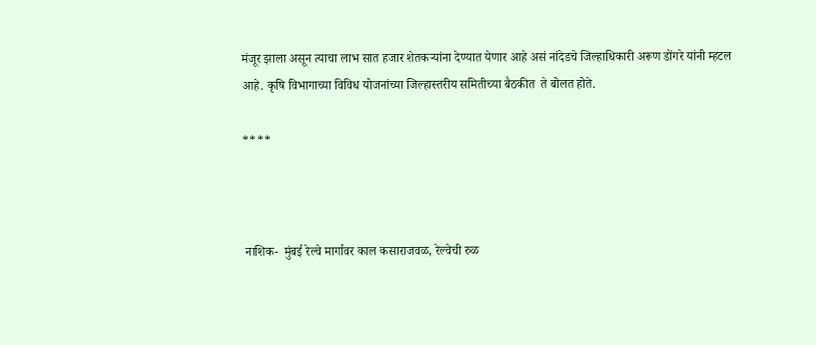मंजूर झाला असून त्याचा लाभ सात हजार शेतकऱ्यांना देण्यात येणार आहे असं नांदेडचे जिल्हाधिकारी अरूण डोंगरे यांनी म्हटल आहे. कृषि विभागाच्या विविध योजनांच्या जिल्हास्तरीय समितीच्या बैठकीत  ते बोलत होते.

****



 नाशिक-  मुंबई रेल्वे मार्गावर काल कसाराजवळ, रेल्वेची रुळ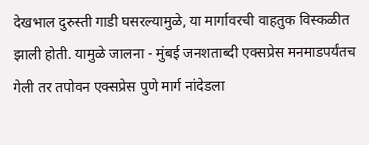देखभाल दुरुस्ती गाडी घसरल्यामुळे, या मार्गावरची वाहतुक विस्कळीत झाली होती. यामुळे जालना - मुंबई जनशताब्दी एक्सप्रेस मनमाडपर्यंतच गेली तर तपोवन एक्सप्रेस पुणे मार्ग नांदेडला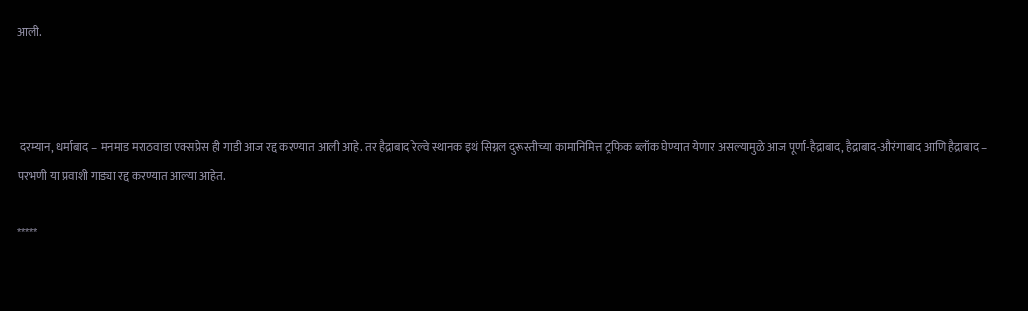आली.



 दरम्यान, धर्माबाद – मनमाड मराठवाडा एक्सप्रेस ही गाडी आज रद्द करण्यात आली आहे. तर हैद्राबाद रेल्वे स्थानक इथं सिग्नल दुरूस्तीच्या कामानिमित्त ट्रफिक ब्लॉक घेण्यात येणार असल्यामुळे आज पूर्णा-हैद्राबाद, हैद्राबाद-औरंगाबाद आणि हैद्राबाद – परभणी या प्रवाशी गाड्या रद्द करण्यात आल्या आहेत.

*****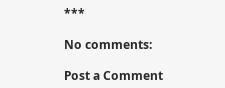***

No comments:

Post a Comment